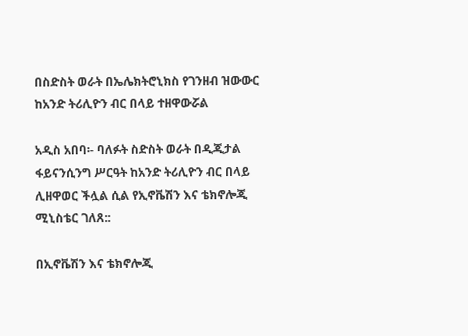በስድስት ወራት በኤሌክትሮኒክስ የገንዘብ ዝውውር ከአንድ ትሪሊዮን ብር በላይ ተዘዋውሯል

አዲስ አበባ፡- ባለፉት ስድስት ወራት በዲጂታል ፋይናንሲንግ ሥርዓት ከአንድ ትሪሊዮን ብር በላይ ሊዘዋወር ችሏል ሲል የኢኖቬሽን እና ቴክኖሎጂ ሚኒስቴር ገለጸ::

በኢኖቬሽን እና ቴክኖሎጂ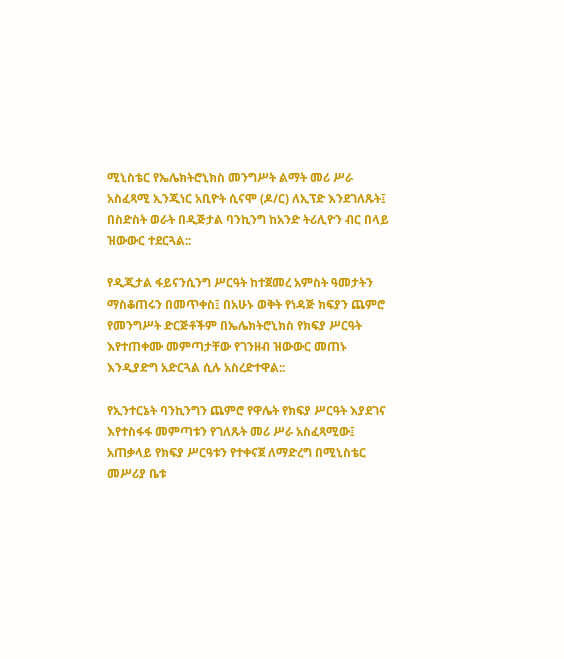ሚኒስቴር የኤሌክትሮኒክስ መንግሥት ልማት መሪ ሥራ አስፈጻሚ ኢንጂነር አቢዮት ሲናሞ (ዶ/ር) ለኢፕድ እንደገለጹት፤ በስድስት ወራት በዲጅታል ባንኪንግ ከአንድ ትሪሊዮን ብር በላይ ዝውውር ተደርጓል::

የዲጂታል ፋይናንሲንግ ሥርዓት ከተጀመረ አምስት ዓመታትን ማስቆጠሩን በመጥቀስ፤ በአሁኑ ወቅት የነዳጅ ክፍያን ጨምሮ የመንግሥት ድርጅቶችም በኤሌክትሮኒክስ የክፍያ ሥርዓት እየተጠቀሙ መምጣታቸው የገንዘብ ዝውውር መጠኑ እንዲያድግ አድርጓል ሲሉ አስረድተዋል::

የኢንተርኔት ባንኪንግን ጨምሮ የዋሌት የክፍያ ሥርዓት እያደገና እየተስፋፋ መምጣቱን የገለጹት መሪ ሥራ አስፈጻሚው፤ አጠቃላይ የክፍያ ሥርዓቱን የተቀናጀ ለማድረግ በሚኒስቴር መሥሪያ ቤቱ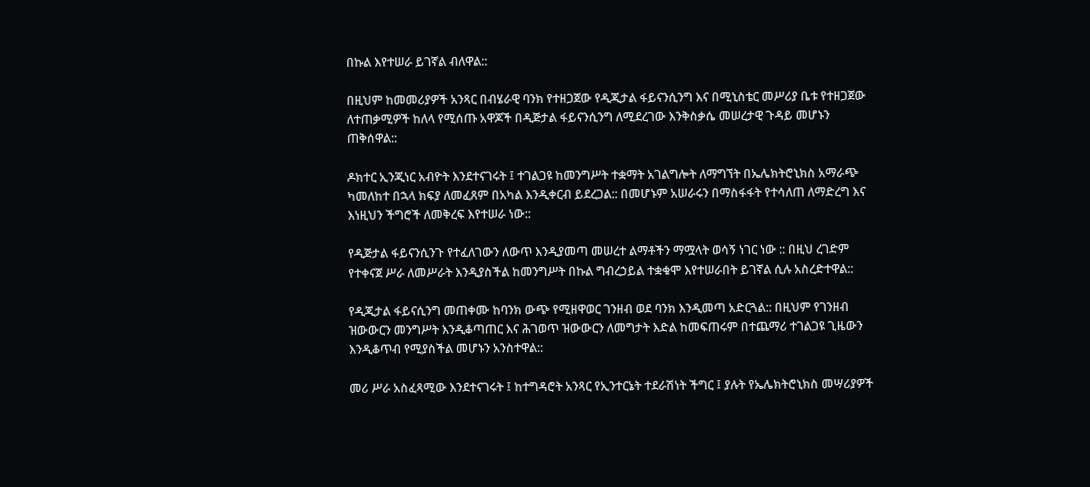በኩል እየተሠራ ይገኛል ብለዋል::

በዚህም ከመመሪያዎች አንጻር በብሄራዊ ባንክ የተዘጋጀው የዲጂታል ፋይናንሲንግ እና በሚኒስቴር መሥሪያ ቤቱ የተዘጋጀው ለተጠቃሚዎች ከለላ የሚሰጡ አዋጆች በዲጅታል ፋይናንሲንግ ለሚደረገው እንቅስቃሴ መሠረታዊ ጉዳይ መሆኑን ጠቅሰዋል::

ዶክተር ኢንጂነር አብዮት እንደተናገሩት ፤ ተገልጋዩ ከመንግሥት ተቋማት አገልግሎት ለማግኘት በኤሌክትሮኒክስ አማራጭ ካመለከተ በኋላ ክፍያ ለመፈጸም በአካል እንዲቀርብ ይደረጋል:: በመሆኑም አሠራሩን በማስፋፋት የተሳለጠ ለማድረግ እና እነዚህን ችግሮች ለመቅረፍ እየተሠራ ነው::

የዲጅታል ፋይናንሲንጉ የተፈለገውን ለውጥ እንዲያመጣ መሠረተ ልማቶችን ማሟላት ወሳኝ ነገር ነው :: በዚህ ረገድም የተቀናጀ ሥራ ለመሥራት እንዲያስችል ከመንግሥት በኩል ግብረኃይል ተቋቁሞ እየተሠራበት ይገኛል ሲሉ አስረድተዋል::

የዲጂታል ፋይናሲንግ መጠቀሙ ከባንክ ውጭ የሚዘዋወር ገንዘብ ወደ ባንክ እንዲመጣ አድርጓል:: በዚህም የገንዘብ ዝውውርን መንግሥት እንዲቆጣጠር እና ሕገወጥ ዝውውርን ለመግታት እድል ከመፍጠሩም በተጨማሪ ተገልጋዩ ጊዜውን እንዲቆጥብ የሚያስችል መሆኑን አንስተዋል::

መሪ ሥራ አስፈጻሚው እንደተናገሩት ፤ ከተግዳሮት አንጻር የኢንተርኔት ተደራሽነት ችግር ፤ ያሉት የኤሌክትሮኒክስ መሣሪያዎች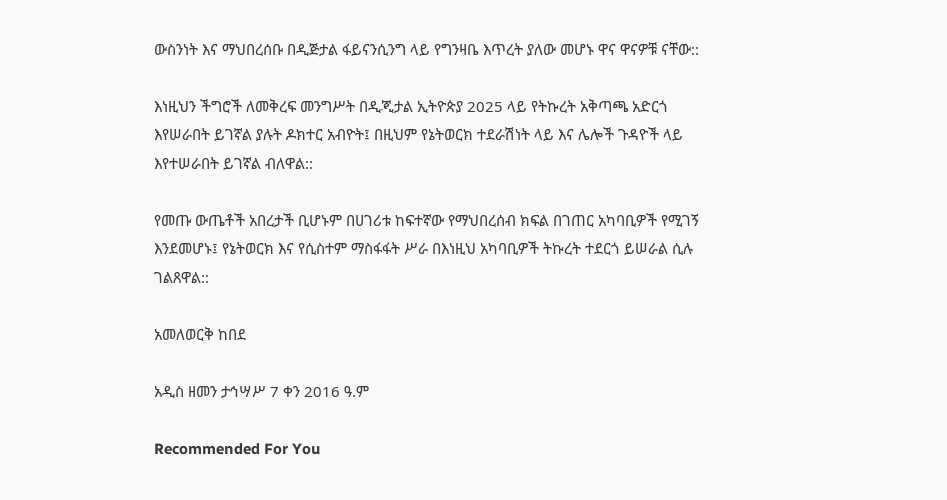ውስንነት እና ማህበረሰቡ በዲጅታል ፋይናንሲንግ ላይ የግንዛቤ እጥረት ያለው መሆኑ ዋና ዋናዎቹ ናቸው::

እነዚህን ችግሮች ለመቅረፍ መንግሥት በዲጂታል ኢትዮጵያ 2025 ላይ የትኩረት አቅጣጫ አድርጎ እየሠራበት ይገኛል ያሉት ዶክተር አብዮት፤ በዚህም የኔትወርክ ተደራሽነት ላይ እና ሌሎች ጉዳዮች ላይ እየተሠራበት ይገኛል ብለዋል::

የመጡ ውጤቶች አበረታች ቢሆኑም በሀገሪቱ ከፍተኛው የማህበረሰብ ክፍል በገጠር አካባቢዎች የሚገኝ እንደመሆኑ፤ የኔትወርክ እና የሲስተም ማስፋፋት ሥራ በእነዚህ አካባቢዎች ትኩረት ተደርጎ ይሠራል ሲሉ ገልጸዋል::

አመለወርቅ ከበደ

አዲስ ዘመን ታኅሣሥ 7 ቀን 2016 ዓ.ም

Recommended For You